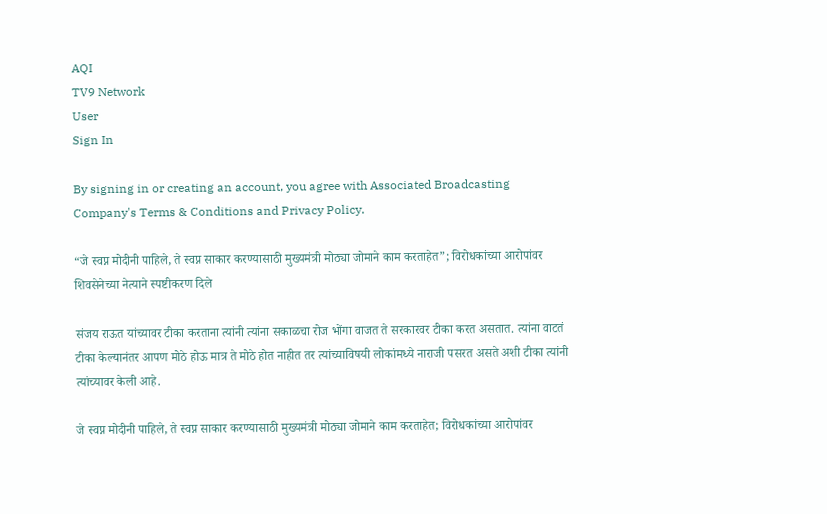AQI
TV9 Network
User
Sign In

By signing in or creating an account, you agree with Associated Broadcasting Company's Terms & Conditions and Privacy Policy.

“जे स्वप्न मोदीनी पाहिले, ते स्वप्न साकार करण्यासाठी मुख्यमंत्री मोठ्या जोमाने काम करताहेत”; विरोधकांच्या आरोपांवर शिवसेनेच्या नेत्याने स्पष्टीकरण दिले

संजय राऊत यांच्यावर टीका करताना त्यांनी त्यांना सकाळचा रोज भोंगा वाजत ते सरकारवर टीका करत असतात. त्यांना वाटतं टीका केल्यानंतर आपण मोठे होऊ मात्र ते मोठे होत नाहीत तर त्यांच्याविषयी लोकांमध्ये नाराजी पसरत असते अशी टीका त्यांनी त्यांच्यावर केली आहे.

जे स्वप्न मोदीनी पाहिले, ते स्वप्न साकार करण्यासाठी मुख्यमंत्री मोठ्या जोमाने काम करताहेत; विरोधकांच्या आरोपांवर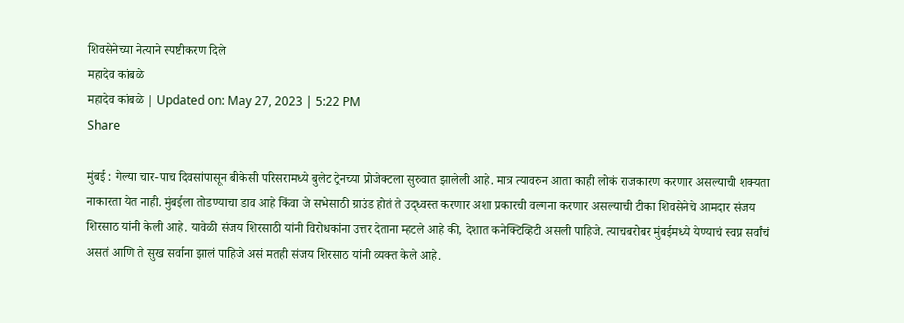शिवसेनेच्या नेत्याने स्पष्टीकरण दिले
महादेव कांबळे
महादेव कांबळे | Updated on: May 27, 2023 | 5:22 PM
Share

मुंबई : गेल्या चार-पाच दिवसांपासून बीकेसी परिसरामध्ये बुलेट ट्रेनच्या प्रोजेक्टला सुरुवात झालेली आहे. मात्र त्यावरुन आता काही लोकं राजकारण करणार असल्याची शक्यता नाकारता येत नाही. मुंबईला तोडण्याचा डाव आहे किंवा जे सभेसाठी ग्राउंड होतं ते उद्ध्वस्त करणार अशा प्रकारची वल्गना करणार असल्याची टीका शिवसेनेचे आमदार संजय शिरसाठ यांनी केली आहे. यावेळी संजय शिरसाठी यांनी विरोधकांना उत्तर देताना म्हटले आहे की, देशात कनेक्टिव्हिटी असली पाहिजे. त्याचबरोबर मुंबईमध्ये येण्याचं स्वप्न सर्वांचं असतं आणि ते सुख सर्वाना झालं पाहिजे असं मतही संजय शिरसाठ यांनी व्यक्त केले आहे.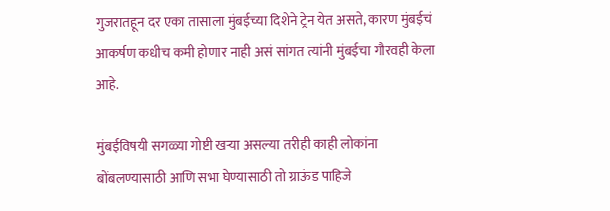गुजरातहून दर एका तासाला मुंबईच्या दिशेने ट्रेन येत असते, कारण मुंबईचं आकर्षण कधीच कमी होणार नाही असं सांगत त्यांनी मुंबईचा गौरवही केला आहे.

मुंबईविषयी सगळ्या गोष्टी खऱ्या असल्या तरीही काही लोकांना बोंबलण्यासाठी आणि सभा घेण्यासाठी तो ग्राऊंड पाहिजे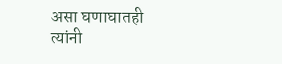असा घणाघातही त्यांनी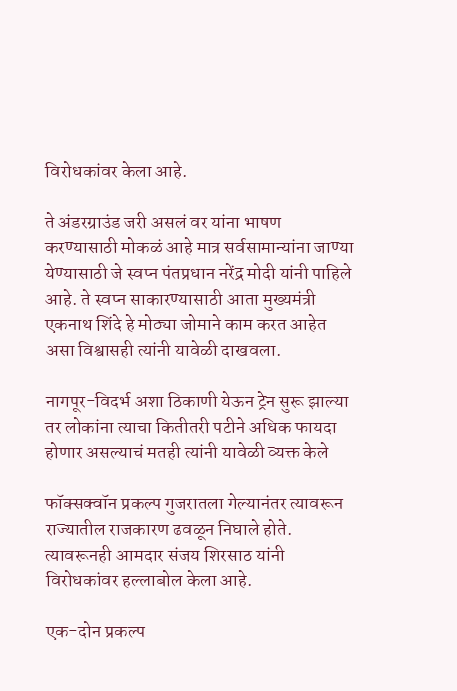विरोधकांवर केला आहे.

ते अंडरग्राउंड जरी असलं वर यांना भाषण करण्यासाठी मोकळं आहे मात्र सर्वसामान्यांना जाण्या येण्यासाठी जे स्वप्न पंतप्रधान नरेंद्र मोदी यांनी पाहिले आहे. ते स्वप्न साकारण्यासाठी आता मुख्यमंत्री एकनाथ शिंदे हे मोठ्या जोमाने काम करत आहेत असा विश्वासही त्यांनी यावेळी दाखवला.

नागपूर-विदर्भ अशा ठिकाणी येऊन ट्रेन सुरू झाल्या तर लोकांना त्याचा कितीतरी पटीने अधिक फायदा होणार असल्याचं मतही त्यांनी यावेळी व्यक्त केले

फॉक्सक्वॉन प्रकल्प गुजरातला गेल्यानंतर त्यावरून राज्यातील राजकारण ढवळून निघाले होते. त्यावरूनही आमदार संजय शिरसाठ यांनी विरोधकांवर हल्लाबोल केला आहे.

एक-दोन प्रकल्प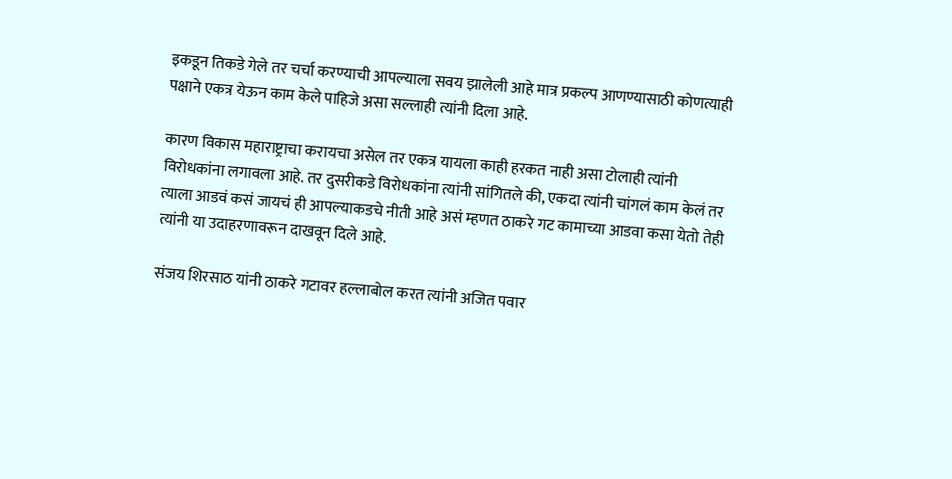इकडून तिकडे गेले तर चर्चा करण्याची आपल्याला सवय झालेली आहे मात्र प्रकल्प आणण्यासाठी कोणत्याही पक्षाने एकत्र येऊन काम केले पाहिजे असा सल्लाही त्यांनी दिला आहे.

कारण विकास महाराष्ट्राचा करायचा असेल तर एकत्र यायला काही हरकत नाही असा टोलाही त्यांनी विरोधकांना लगावला आहे. तर दुसरीकडे विरोधकांना त्यांनी सांगितले की, एकदा त्यांनी चांगलं काम केलं तर त्याला आडवं कसं जायचं ही आपल्याकडचे नीती आहे असं म्हणत ठाकरे गट कामाच्या आडवा कसा येतो तेही त्यांनी या उदाहरणावरून दाखवून दिले आहे.

संजय शिरसाठ यांनी ठाकरे गटावर हल्लाबोल करत त्यांनी अजित पवार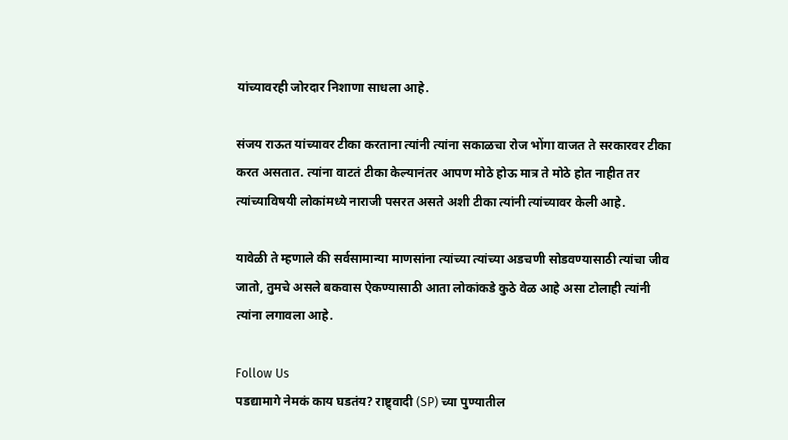यांच्यावरही जोरदार निशाणा साधला आहे.

संजय राऊत यांच्यावर टीका करताना त्यांनी त्यांना सकाळचा रोज भोंगा वाजत ते सरकारवर टीका करत असतात. त्यांना वाटतं टीका केल्यानंतर आपण मोठे होऊ मात्र ते मोठे होत नाहीत तर त्यांच्याविषयी लोकांमध्ये नाराजी पसरत असते अशी टीका त्यांनी त्यांच्यावर केली आहे.

यावेळी ते म्हणाले की सर्वसामान्या माणसांना त्यांच्या त्यांच्या अडचणी सोडवण्यासाठी त्यांचा जीव जातो, तुमचे असले बकवास ऐकण्यासाठी आता लोकांकडे कुठे वेळ आहे असा टोलाही त्यांनी त्यांना लगावला आहे.

Follow Us
पडद्यामागे नेमकं काय घडतंय? राष्ट्र्वादी (SP) च्या पुण्यातील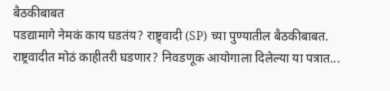बैठकीबाबत
पडद्यामागे नेमकं काय घडतंय? राष्ट्र्वादी (SP) च्या पुण्यातील बैठकीबाबत.
राष्ट्रवादीत मोठं काहीतरी घडणार? निवडणूक आयोगाला दिलेल्या या पत्रात...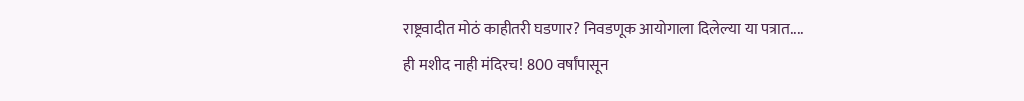राष्ट्रवादीत मोठं काहीतरी घडणार? निवडणूक आयोगाला दिलेल्या या पत्रात....
ही मशीद नाही मंदिरच! 800 वर्षांपासून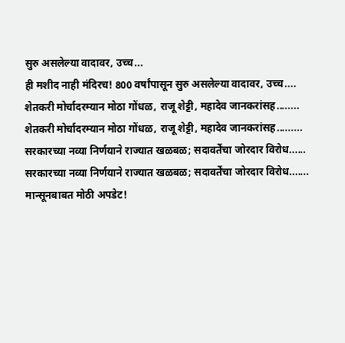सुरु असलेल्या वादावर, उच्च...
ही मशीद नाही मंदिरच! 800 वर्षांपासून सुरु असलेल्या वादावर, उच्च....
शेतकरी मोर्चादरम्यान मोठा गोंधळ, राजू शेट्टी, महादेव जानकरांसह........
शेतकरी मोर्चादरम्यान मोठा गोंधळ, राजू शेट्टी, महादेव जानकरांसह.........
सरकारच्या नव्या निर्णयाने राज्यात खळबळ; सदावर्तेंचा जोरदार विरोध......
सरकारच्या नव्या निर्णयाने राज्यात खळबळ; सदावर्तेंचा जोरदार विरोध.......
मान्सूनबाबत मोठी अपडेट!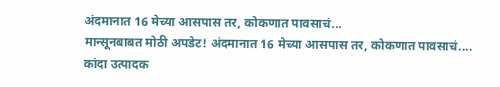अंदमानात 16 मेच्या आसपास तर, कोकणात पावसाचं...
मान्सूनबाबत मोठी अपडेट! अंदमानात 16 मेच्या आसपास तर, कोकणात पावसाचं....
कांदा उत्पादक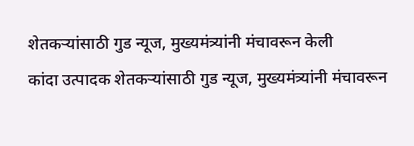शेतकऱ्यांसाठी गुड न्यूज, मुख्यमंत्र्यांनी मंचावरून केली
कांदा उत्पादक शेतकऱ्यांसाठी गुड न्यूज, मुख्यमंत्र्यांनी मंचावरून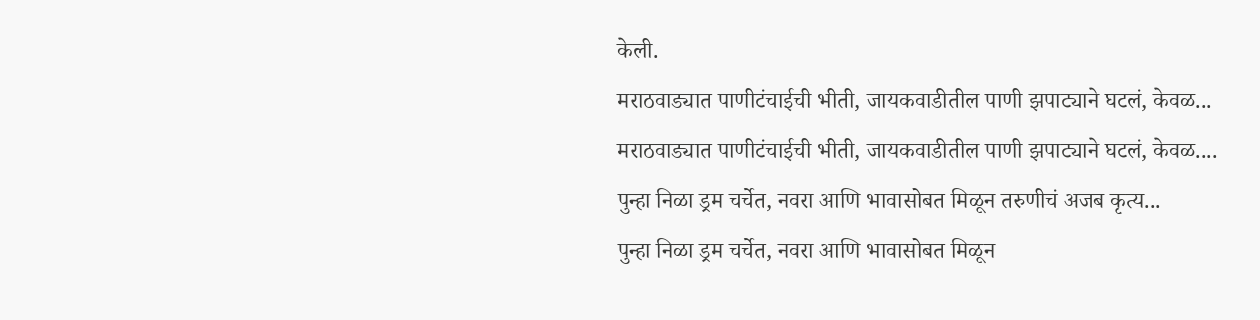केली.
मराठवाड्यात पाणीटंचाईची भीती, जायकवाडीतील पाणी झपाट्याने घटलं, केवळ...
मराठवाड्यात पाणीटंचाईची भीती, जायकवाडीतील पाणी झपाट्याने घटलं, केवळ....
पुन्हा निळा ड्रम चर्चेत, नवरा आणि भावासोबत मिळून तरुणीचं अजब कृत्य...
पुन्हा निळा ड्रम चर्चेत, नवरा आणि भावासोबत मिळून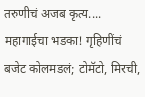तरुणीचं अजब कृत्य....
महागाईचा भडका! गृहिणींचं बजेट कोलमडलं; टोमॅटो, मिरची,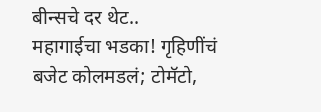बीन्सचे दर थेट..
महागाईचा भडका! गृहिणींचं बजेट कोलमडलं; टोमॅटो,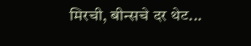मिरची, बीन्सचे दर थेट...